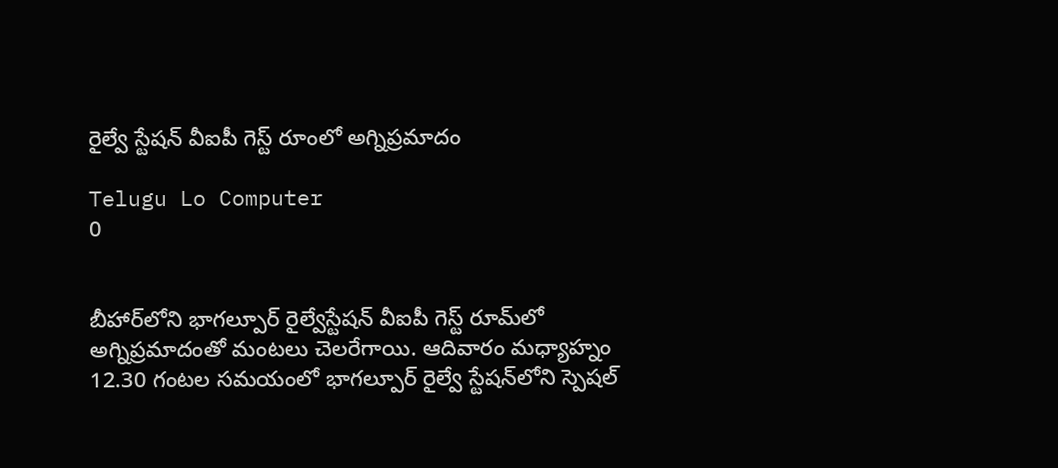రైల్వే స్టేషన్ వీఐపీ గెస్ట్ రూంలో అగ్నిప్రమాదం

Telugu Lo Computer
0


బీహార్‌లోని భాగల్పూర్ రైల్వేస్టేషన్ వీఐపీ గెస్ట్ రూమ్‌లో అగ్నిప్రమాదంతో మంటలు చెలరేగాయి. ఆదివారం మధ్యాహ్నం 12.30 గంటల సమయంలో భాగల్పూర్ రైల్వే స్టేషన్‌లోని స్పెషల్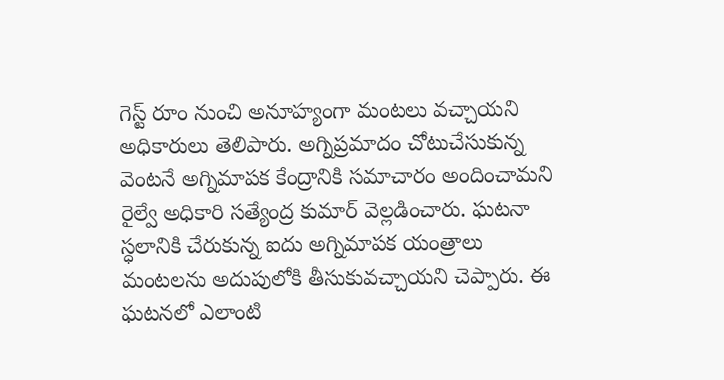గెస్ట్ రూం నుంచి అనూహ్యంగా మంటలు వచ్చాయని అధికారులు తెలిపారు. అగ్నిప్రమాదం చోటుచేసుకున్న వెంటనే అగ్నిమాపక కేంద్రానికి సమాచారం అందించామని రైల్వే అధికారి సత్యేంద్ర కుమార్ వెల్లడించారు. ఘటనా స్ధలానికి చేరుకున్న ఐదు అగ్నిమాపక యంత్రాలు మంటలను అదుపులోకి తీసుకువచ్చాయని చెప్పారు. ఈ ఘటనలో ఎలాంటి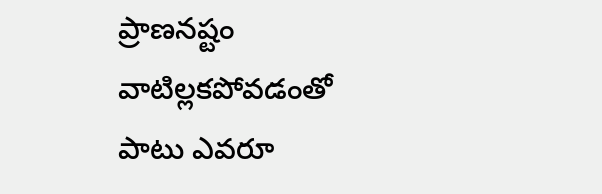ప్రాణనష్టం వాటిల్లకపోవడంతో పాటు ఎవరూ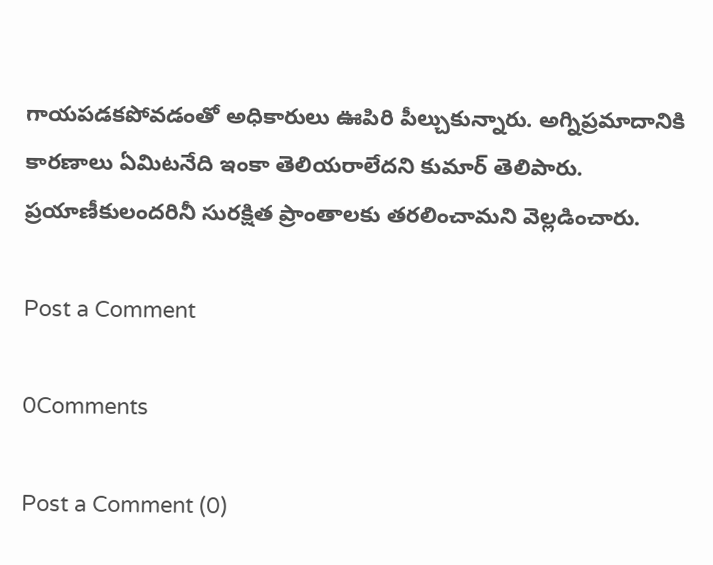గాయపడకపోవడంతో అధికారులు ఊపిరి పీల్చుకున్నారు. అగ్నిప్రమాదానికి కారణాలు ఏమిటనేది ఇంకా తెలియరాలేదని కుమార్ తెలిపారు. ప్రయాణీకులందరినీ సురక్షిత ప్రాంతాలకు తరలించామని వెల్లడించారు.

Post a Comment

0Comments

Post a Comment (0)